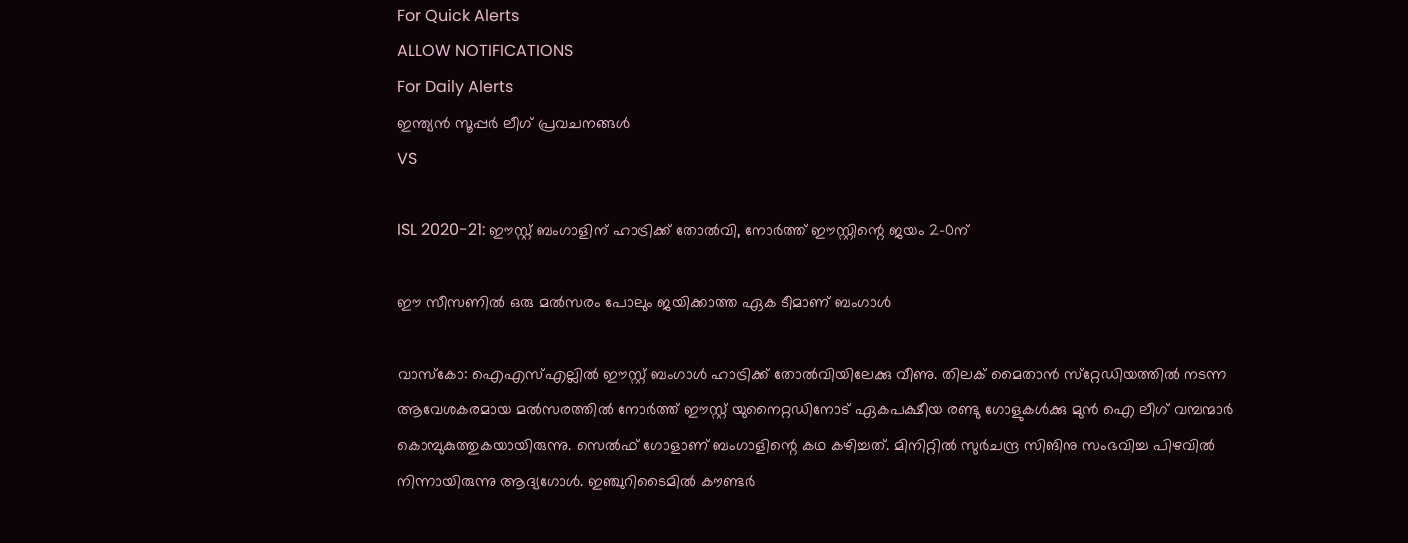For Quick Alerts
ALLOW NOTIFICATIONS
For Daily Alerts
ഇന്ത്യന്‍ സൂപ്പര്‍ ലീഗ്‌ പ്രവചനങ്ങൾ
VS

ISL 2020-21: ഈസ്റ്റ് ബംഗാളിന് ഹാട്രിക്ക് തോല്‍വി, നോര്‍ത്ത് ഈസ്റ്റിന്റെ ജയം 2-0ന്

ഈ സീസണില്‍ ഒരു മല്‍സരം പോലും ജയിക്കാത്ത ഏക ടീമാണ് ബംഗാള്‍

വാസ്‌കോ: ഐഎസ്എല്ലില്‍ ഈസ്റ്റ് ബംഗാള്‍ ഹാട്രിക്ക് തോല്‍വിയിലേക്കു വീണു. തിലക് മൈതാന്‍ സ്‌റ്റേഡിയത്തില്‍ നടന്ന ആവേശകരമായ മല്‍സരത്തില്‍ നോര്‍ത്ത് ഈസ്റ്റ് യുനൈറ്റഡിനോട് ഏകപക്ഷീയ രണ്ടു ഗോളുകള്‍ക്കു മുന്‍ ഐ ലീഗ് വമ്പന്മാര്‍
കൊമ്പുകുത്തുകയായിരുന്നു. സെല്‍ഫ് ഗോളാണ് ബംഗാളിന്റെ കഥ കഴിച്ചത്. മിനിറ്റില്‍ സുര്‍ചന്ദ്ര സിങിനു സംഭവിച്ച പിഴവില്‍ നിന്നായിരുന്നു ആദ്യഗോള്‍. ഇഞ്ചുറിടൈമില്‍ കൗണ്ടര്‍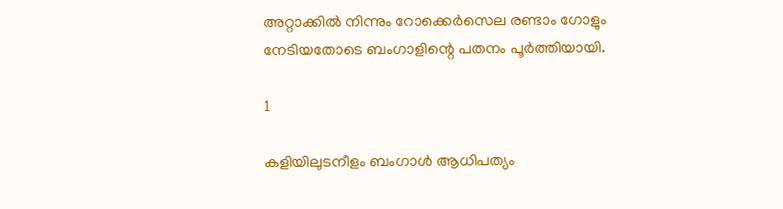അറ്റാക്കില്‍ നിന്നും റോക്കെര്‍സെല രണ്ടാം ഗോളും നേടിയതോടെ ബംഗാളിന്റെ പതനം പൂര്‍ത്തിയായി.

1

കളിയിലുടനീളം ബംഗാള്‍ ആധിപത്യം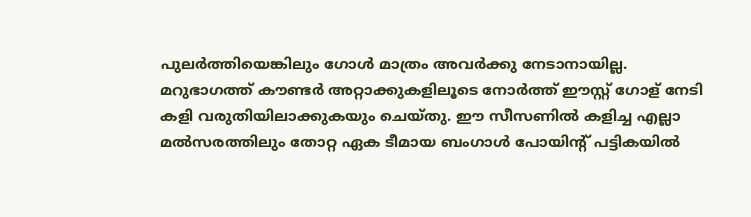പുലര്‍ത്തിയെങ്കിലും ഗോള്‍ മാത്രം അവര്‍ക്കു നേടാനായില്ല. മറുഭാഗത്ത് കൗണ്ടര്‍ അറ്റാക്കുകളിലൂടെ നോര്‍ത്ത് ഈസ്റ്റ് ഗോള് നേടി കളി വരുതിയിലാക്കുകയും ചെയ്തു. ഈ സീസണില്‍ കളിച്ച എല്ലാ മല്‍സരത്തിലും തോറ്റ ഏക ടീമായ ബംഗാള്‍ പോയിന്റ് പട്ടികയില്‍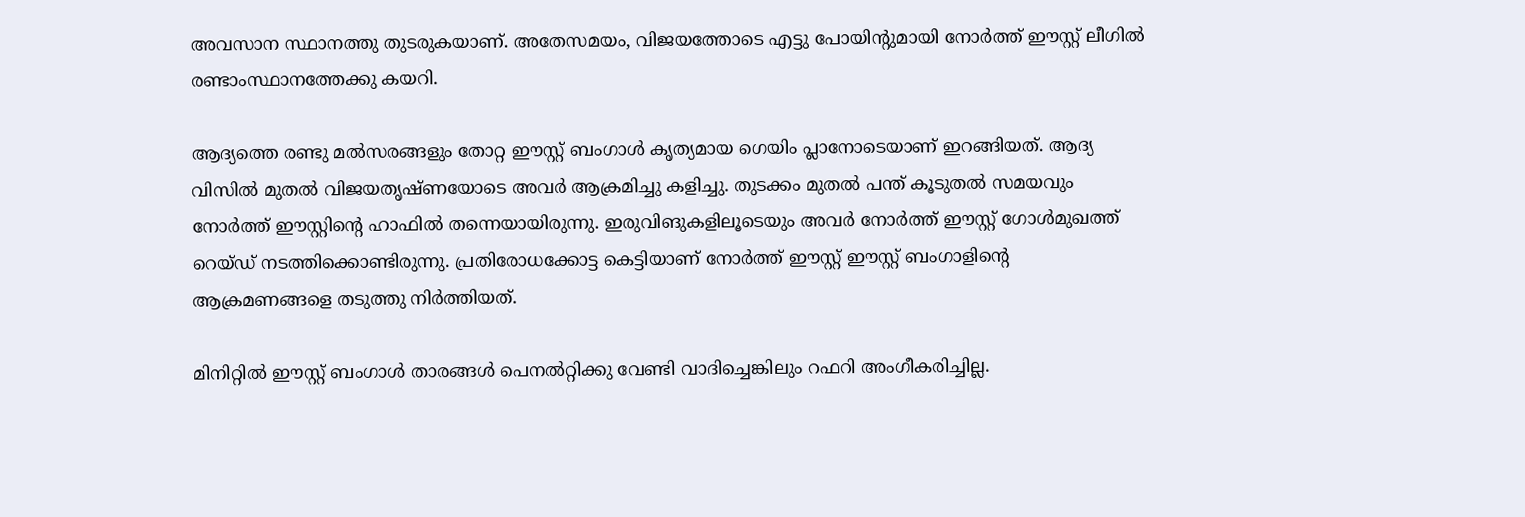അവസാന സ്ഥാനത്തു തുടരുകയാണ്. അതേസമയം, വിജയത്തോടെ എട്ടു പോയിന്റുമായി നോര്‍ത്ത് ഈസ്റ്റ് ലീഗില്‍ രണ്ടാംസ്ഥാനത്തേക്കു കയറി.

ആദ്യത്തെ രണ്ടു മല്‍സരങ്ങളും തോറ്റ ഈസ്റ്റ് ബംഗാള്‍ കൃത്യമായ ഗെയിം പ്ലാനോടെയാണ് ഇറങ്ങിയത്. ആദ്യ വിസില്‍ മുതല്‍ വിജയതൃഷ്ണയോടെ അവര്‍ ആക്രമിച്ചു കളിച്ചു. തുടക്കം മുതല്‍ പന്ത് കൂടുതല്‍ സമയവും നോര്‍ത്ത് ഈസ്റ്റിന്റെ ഹാഫില്‍ തന്നെയായിരുന്നു. ഇരുവിങുകളിലൂടെയും അവര്‍ നോര്‍ത്ത് ഈസ്റ്റ് ഗോള്‍മുഖത്ത് റെയ്ഡ് നടത്തിക്കൊണ്ടിരുന്നു. പ്രതിരോധക്കോട്ട കെട്ടിയാണ് നോര്‍ത്ത് ഈസ്റ്റ് ഈസ്റ്റ് ബംഗാളിന്റെ ആക്രമണങ്ങളെ തടുത്തു നിര്‍ത്തിയത്.

മിനിറ്റില്‍ ഈസ്റ്റ് ബംഗാള്‍ താരങ്ങള്‍ പെനല്‍റ്റിക്കു വേണ്ടി വാദിച്ചെങ്കിലും റഫറി അംഗീകരിച്ചില്ല.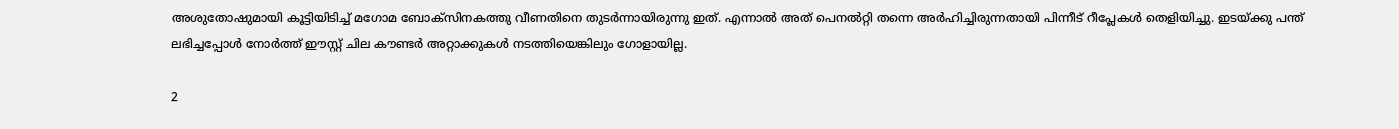അശുതോഷുമായി കൂട്ടിയിടിച്ച് മഗോമ ബോക്‌സിനകത്തു വീണതിനെ തുടര്‍ന്നായിരുന്നു ഇത്. എന്നാല്‍ അത് പെനല്‍റ്റി തന്നെ അര്‍ഹിച്ചിരുന്നതായി പിന്നീട് റീപ്ലേകള്‍ തെളിയിച്ചു. ഇടയ്ക്കു പന്ത് ലഭിച്ചപ്പോള്‍ നോര്‍ത്ത് ഈസ്റ്റ് ചില കൗണ്ടര്‍ അറ്റാക്കുകള്‍ നടത്തിയെങ്കിലും ഗോളായില്ല.

2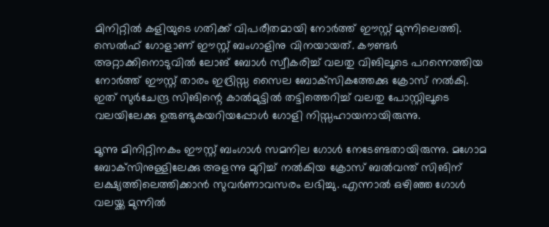മിനിറ്റില്‍ കളിയുടെ ഗതിക്ക് വിപരീതമായി നോര്‍ത്ത് ഈസ്റ്റ് മുന്നിലെത്തി. സെല്‍ഫ് ഗോളാണ് ഈസ്റ്റ് ബംഗാളിനു വിനയായത്. കൗണ്ടര്‍ അറ്റാക്കിനൊടുവില്‍ ലോങ് ബോള്‍ സ്വീകരിച്ച് വലതു വിങിലൂടെ പറന്നെത്തിയ നോര്‍ത്ത് ഈസ്റ്റ് താരം ഇദ്രിസ്സ സൈല ബോക്‌സികത്തേക്കു ക്രോസ് നല്‍കി. ഇത് സുര്‍ചേന്ദ്ര സിങിന്റെ കാല്‍മുട്ടില്‍ തട്ടിത്തെറിച്ച് വലതു പോസ്റ്റിലൂടെ വലയിലേക്കു ഉരുണ്ടുകയറിയപ്പോള്‍ ഗോളി നിസ്സഹായനായിരുന്നു.

മൂന്നു മിനിറ്റിനകം ഈസ്റ്റ് ബംഗാള്‍ സമനില ഗോള്‍ നേടേണ്ടതായിരുന്നു. മഗോമ ബോക്‌സിനുള്ളിലേക്കു അളന്നു മുറിച്ച് നല്‍കിയ ക്രോസ് ബല്‍വന്ത് സിങിന് ലക്ഷ്യത്തിലെത്തിക്കാന്‍ സുവര്‍ണാവസരം ലഭിച്ചു. എന്നാല്‍ ഒഴിഞ്ഞ ഗോള്‍ വലയ്ക്ക മുന്നില്‍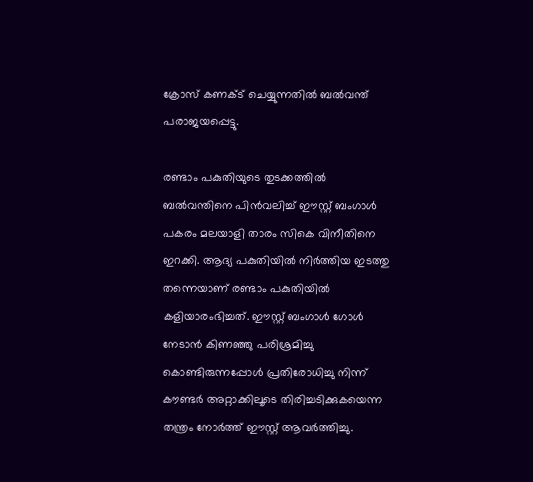ക്രോസ് കണക്ട് ചെയ്യുന്നതില്‍ ബല്‍വന്ത് പരാജയപ്പെട്ടു.

രണ്ടാം പകുതിയുടെ തുടക്കത്തില്‍ ബല്‍വന്തിനെ പിന്‍വലിച്ച് ഈസ്റ്റ് ബംഗാള്‍ പകരം മലയാളി താരം സികെ വിനീതിനെ ഇറക്കി. ആദ്യ പകുതിയില്‍ നിര്‍ത്തിയ ഇടത്തു തന്നെയാണ് രണ്ടാം പകുതിയില്‍ കളിയാരംഭിച്ചത്. ഈസ്റ്റ് ബംഗാള്‍ ഗോള്‍ നേടാന്‍ കിണഞ്ഞു പരിശ്രമിച്ചു കൊണ്ടിരുന്നപ്പോള്‍ പ്രതിരോധിച്ചു നിന്ന് കൗണ്ടര്‍ അറ്റാക്കിലൂടെ തിരിച്ചടിക്കുകയെന്ന തന്ത്രം നോര്‍ത്ത് ഈസ്റ്റ് ആവര്‍ത്തിച്ചു.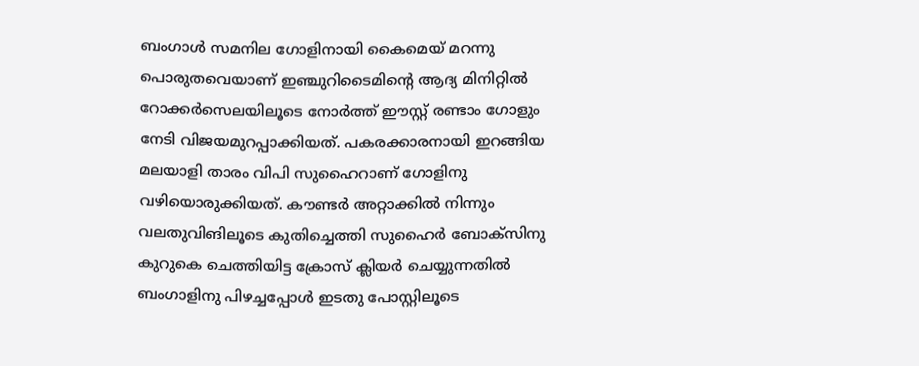ബംഗാള്‍ സമനില ഗോളിനായി കൈമെയ് മറന്നു പൊരുതവെയാണ് ഇഞ്ചുറിടൈമിന്റെ ആദ്യ മിനിറ്റില്‍ റോക്കര്‍സെലയിലൂടെ നോര്‍ത്ത് ഈസ്റ്റ് രണ്ടാം ഗോളും നേടി വിജയമുറപ്പാക്കിയത്. പകരക്കാരനായി ഇറങ്ങിയ മലയാളി താരം വിപി സുഹൈറാണ് ഗോളിനു വഴിയൊരുക്കിയത്. കൗണ്ടര്‍ അറ്റാക്കില്‍ നിന്നും വലതുവിങിലൂടെ കുതിച്ചെത്തി സുഹൈര്‍ ബോക്‌സിനു കുറുകെ ചെത്തിയിട്ട ക്രോസ് ക്ലിയര്‍ ചെയ്യുന്നതില്‍ ബംഗാളിനു പിഴച്ചപ്പോള്‍ ഇടതു പോസ്റ്റിലൂടെ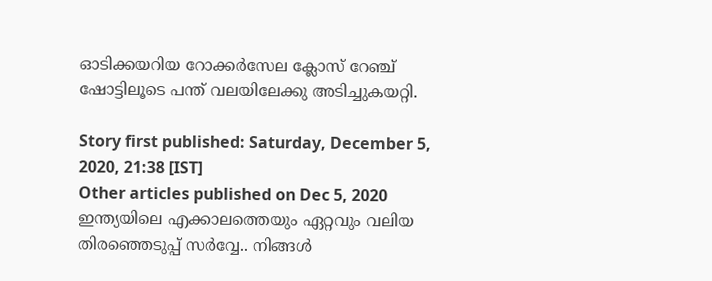ഓടിക്കയറിയ റോക്കര്‍സേല ക്ലോസ് റേഞ്ച് ഷോട്ടിലൂടെ പന്ത് വലയിലേക്കു അടിച്ചുകയറ്റി.

Story first published: Saturday, December 5, 2020, 21:38 [IST]
Other articles published on Dec 5, 2020
ഇന്ത്യയിലെ എക്കാലത്തെയും ഏറ്റവും വലിയ തിരഞ്ഞെടുപ്പ് സർവ്വേ.. നിങ്ങൾ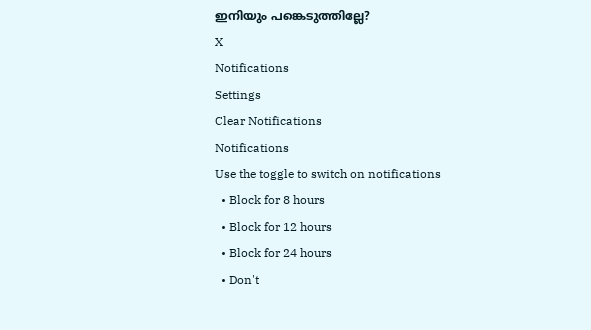ഇനിയും പങ്കെടുത്തില്ലേ?
X
Notifications
Settings
Clear Notifications
Notifications
Use the toggle to switch on notifications
  • Block for 8 hours
  • Block for 12 hours
  • Block for 24 hours
  • Don't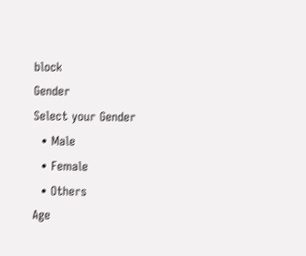block
Gender
Select your Gender
  • Male
  • Female
  • Others
Age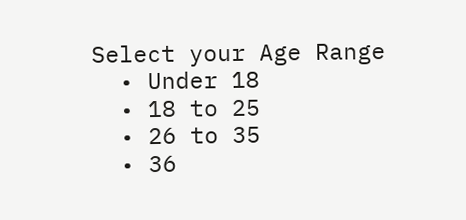Select your Age Range
  • Under 18
  • 18 to 25
  • 26 to 35
  • 36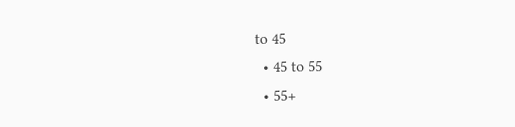to 45
  • 45 to 55
  • 55+